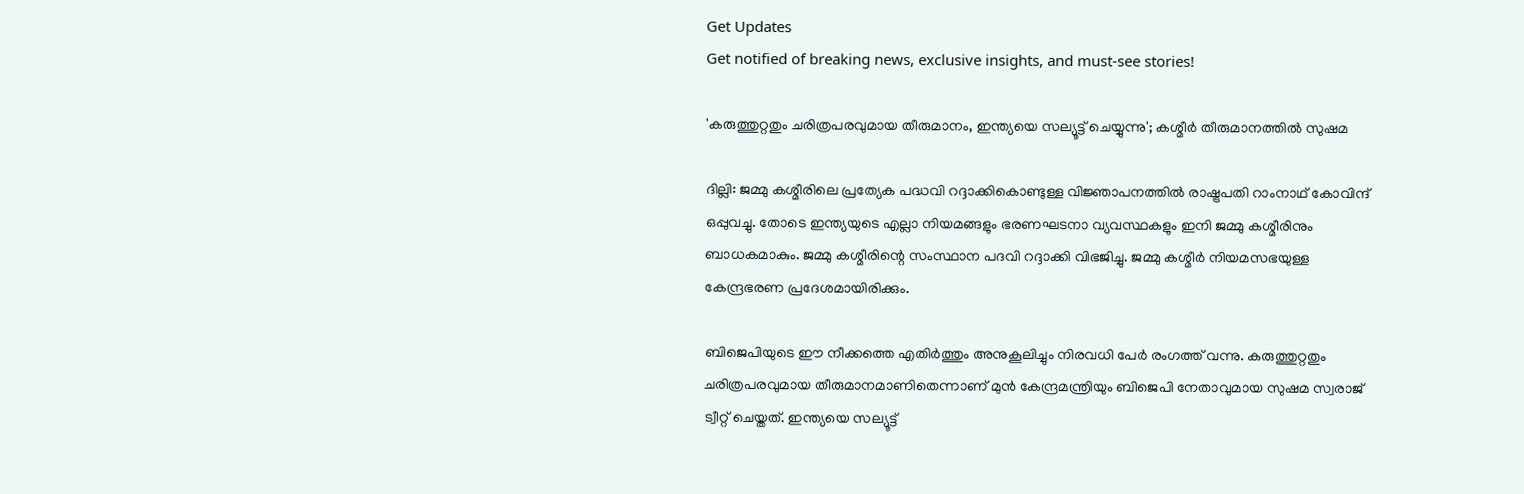Get Updates
Get notified of breaking news, exclusive insights, and must-see stories!

'കരുത്തുറ്റതും ചരിത്രപരവുമായ തീരുമാനം, ഇന്ത്യയെ സല്യൂട്ട് ചെയ്യുന്നു'; കശ്മീർ തീരുമാനത്തിൽ സുഷമ

ദില്ലി: ജമ്മു കശ്മീരിലെ പ്രത്യേക പദ്ധവി റദ്ദാക്കികൊണ്ടുള്ള വിജ്ഞാപനത്തില്‍ രാഷ്ട്രപതി റാംനാഥ് കോവിന്ദ് ഒപ്പുവച്ചു. തോടെ ഇന്ത്യയുടെ എല്ലാ നിയമങ്ങളും ഭരണഘടനാ വ്യവസ്ഥകളും ഇനി ജമ്മു കശ്മീരിനും ബാധകമാകും. ജമ്മു കശ്മീരിന്റെ സംസ്ഥാന പദവി റദ്ദാക്കി വിഭജിച്ചു. ജമ്മു കശ്മീര്‍ നിയമസഭയുള്ള കേന്ദ്രഭരണ പ്രദേശമായിരിക്കും.

ബിജെപിയുടെ ഈ നീക്കത്തെ എതിർത്തും അനുകൂലിച്ചും നിരവധി പേർ രംഗത്ത് വന്നു. കരുത്തുറ്റതും ചരിത്രപരവുമായ തീരുമാനമാണിതെന്നാണ് മുൻ കേന്ദ്രമന്ത്രിയും ബിജെപി നേതാവുമായ സുഷമ സ്വരാജ് ട്വീറ്റ് ചെയ്തത്. ഇന്ത്യയെ സല്യൂട്ട്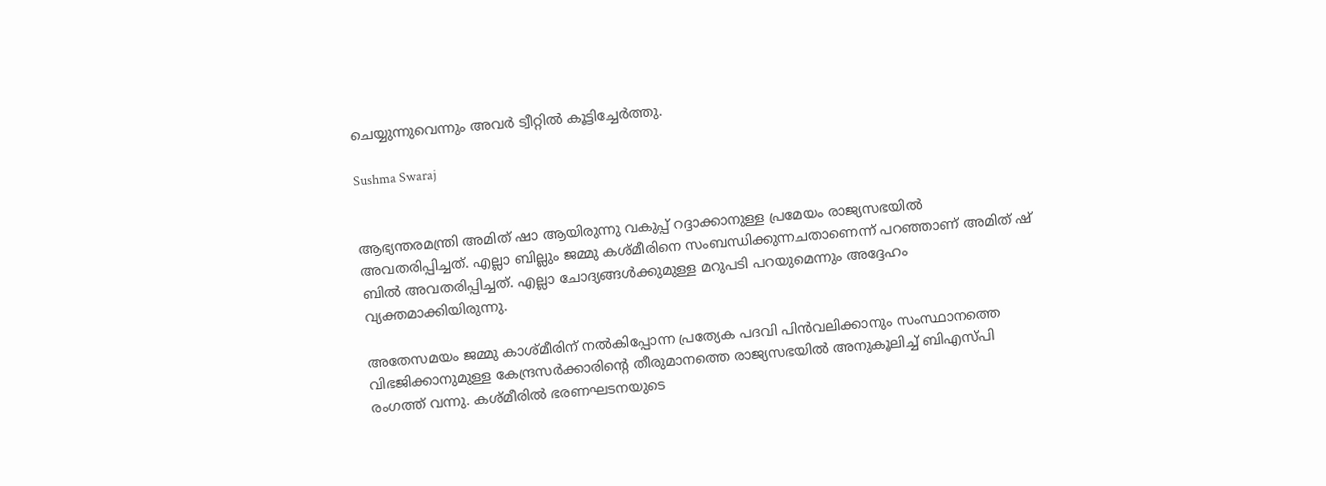ചെയ്യുന്നുവെന്നും അവർ ട്വീറ്റിൽ കൂട്ടിച്ചേർത്തു.

Sushma Swaraj


ആഭ്യന്തരമന്ത്രി അമിത് ഷാ ആയിരുന്നു വകുപ്പ് റദ്ദാക്കാനുള്ള പ്രമേയം രാജ്യസഭയിൽ അവതരിപ്പിച്ചത്. എല്ലാ ബില്ലും ജമ്മു കശ്മീരിനെ സംബന്ധിക്കുന്നചതാണെന്ന് പറഞ്ഞാണ് അമിത് ഷ് ബിൽ അവതരിപ്പിച്ചത്. എല്ലാ ചോദ്യങ്ങൾക്കുമുള്ള മറുപടി പറയുമെന്നും അദ്ദേഹം വ്യക്തമാക്കിയിരുന്നു.

അതേസമയം ജമ്മു കാശ്മീരിന് നല്‍കിപ്പോന്ന പ്രത്യേക പദവി പിന്‍വലിക്കാനും സംസ്ഥാനത്തെ വിഭജിക്കാനുമുള്ള കേന്ദ്രസര്‍ക്കാരിന്റെ തീരുമാനത്തെ രാജ്യസഭയില്‍ അനുകൂലിച്ച് ബിഎസ്പി രംഗത്ത് വന്നു. കശ്മീരില്‍ ഭരണഘടനയുടെ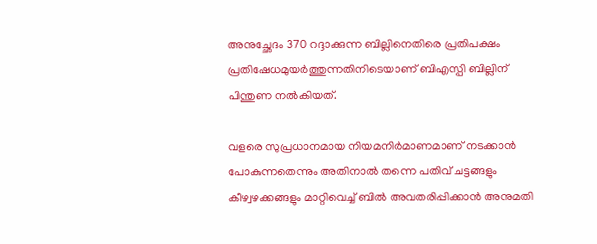അനുച്ഛേദം 370 റദ്ദാക്കുന്ന ബില്ലിനെതിരെ പ്രതിപക്ഷം പ്രതിഷേധമുയര്‍ത്തുന്നതിനിടെയാണ് ബിഎസ്പി ബില്ലിന് പിന്തുണ നല്‍കിയത്.

വളരെ സുപ്രധാനമായ നിയമനിര്‍മാണമാണ് നടക്കാന്‍ പോകുന്നതെന്നും അതിനാല്‍ തന്നെ പതിവ് ചട്ടങ്ങളും കീഴ്വഴക്കങ്ങളും മാറ്റിവെച്ച് ബില്‍ അവതരിപ്പിക്കാന്‍ അനുമതി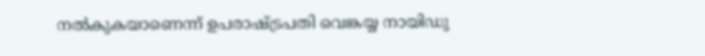നല്‍കുകയാണെന്ന് ഉപരാഷ്ട്രപതി വെങ്കയ്യ നായിഡു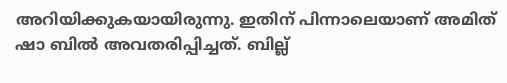അറിയിക്കുകയായിരുന്നു. ഇതിന് പിന്നാലെയാണ് അമിത് ഷാ ബില്‍ അവതരിപ്പിച്ചത്. ബില്ല്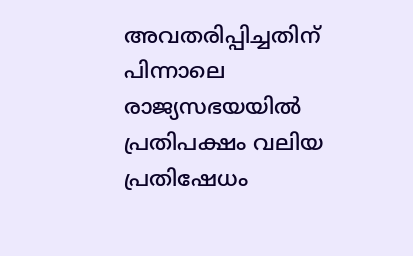അവതരിപ്പിച്ചതിന് പിന്നാലെ രാജ്യസഭയയില്‍ പ്രതിപക്ഷം വലിയ പ്രതിഷേധം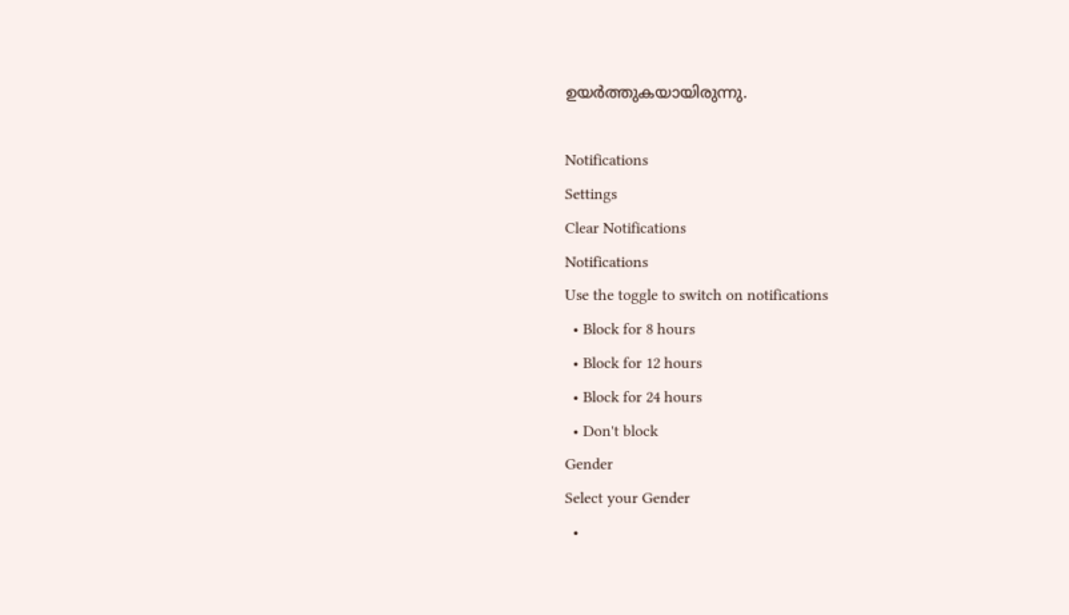ഉയര്‍ത്തുകയായിരുന്നു.

Notifications
Settings
Clear Notifications
Notifications
Use the toggle to switch on notifications
  • Block for 8 hours
  • Block for 12 hours
  • Block for 24 hours
  • Don't block
Gender
Select your Gender
  •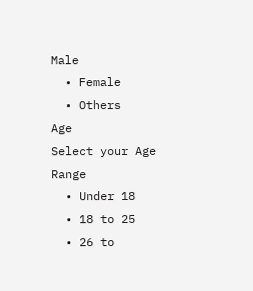Male
  • Female
  • Others
Age
Select your Age Range
  • Under 18
  • 18 to 25
  • 26 to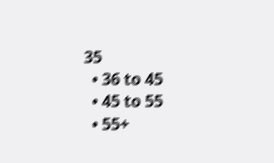35
  • 36 to 45
  • 45 to 55
  • 55+